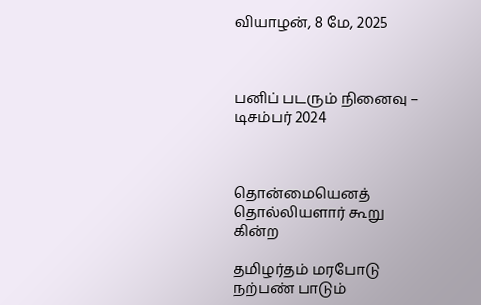வியாழன், 8 மே, 2025



பனிப் படரும் நினைவு – டிசம்பர் 2024



தொன்மையெனத் தொல்லியளார் கூறு கின்ற

தமிழர்தம் மரபோடு நற்பண் பாடும்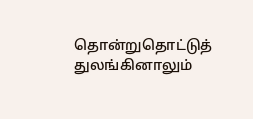தொன்றுதொட்டுத் துலங்கினாலும்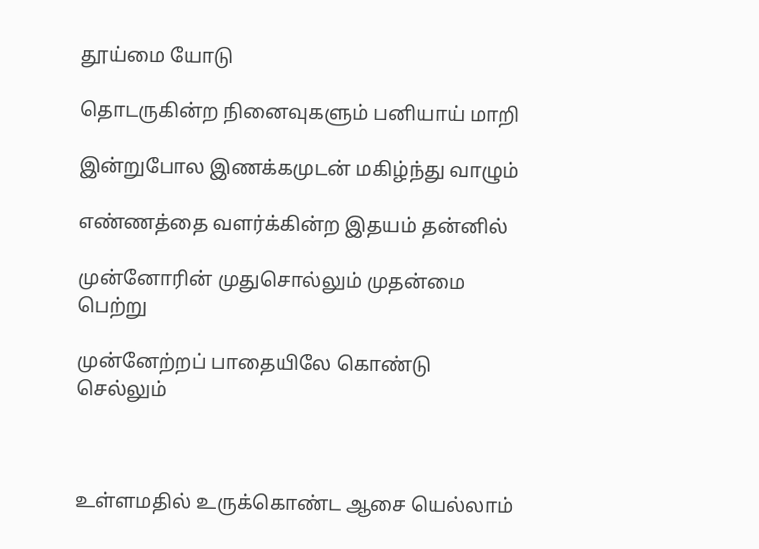தூய்மை யோடு

தொடருகின்ற நினைவுகளும் பனியாய் மாறி

இன்றுபோல இணக்கமுடன் மகிழ்ந்து வாழும்

எண்ணத்தை வளர்க்கின்ற இதயம் தன்னில்

முன்னோரின் முதுசொல்லும் முதன்மை பெற்று

முன்னேற்றப் பாதையிலே கொண்டு செல்லும்



உள்ளமதில் உருக்கொண்ட ஆசை யெல்லாம்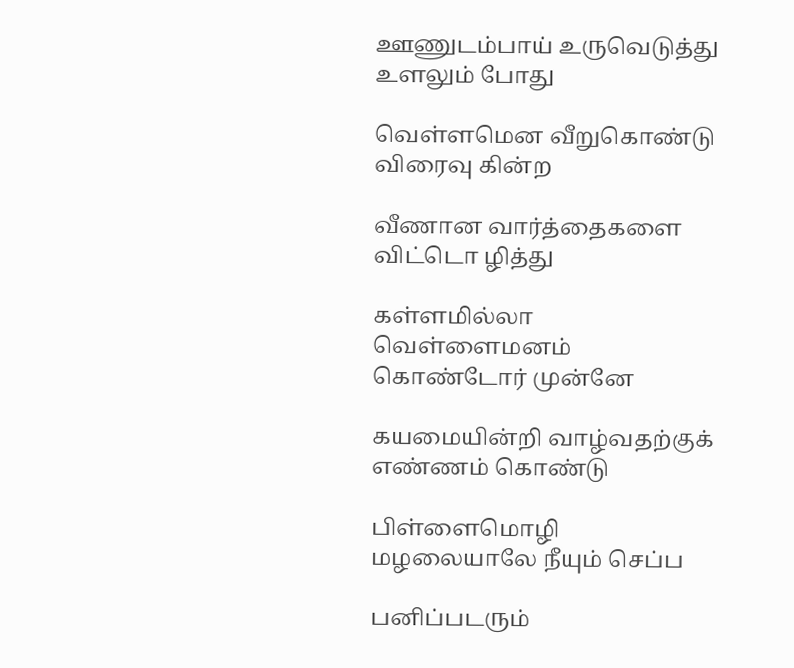ஊணுடம்பாய் உருவெடுத்து உளலும் போது

வெள்ளமென வீறுகொண்டு விரைவு கின்ற

வீணான வார்த்தைகளை விட்டொ ழித்து

கள்ளமில்லா வெள்ளைமனம் கொண்டோர் முன்னே

கயமையின்றி வாழ்வதற்குக் எண்ணம் கொண்டு

பிள்ளைமொழி மழலையாலே நீயும் செப்ப

பனிப்படரும்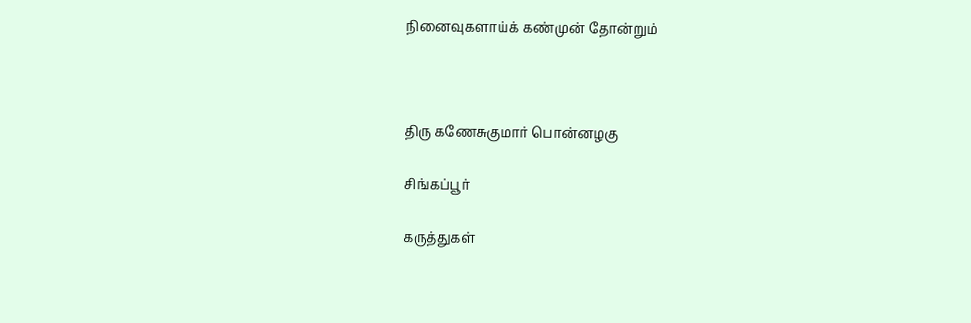நினைவுகளாய்க் கண்முன் தோன்றும்



திரு கணேசுகுமார் பொன்னழகு

சிங்கப்பூர்

கருத்துகள்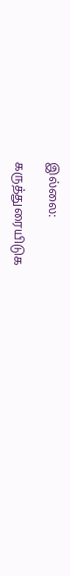இல்லை:

கருத்துரையிடுக